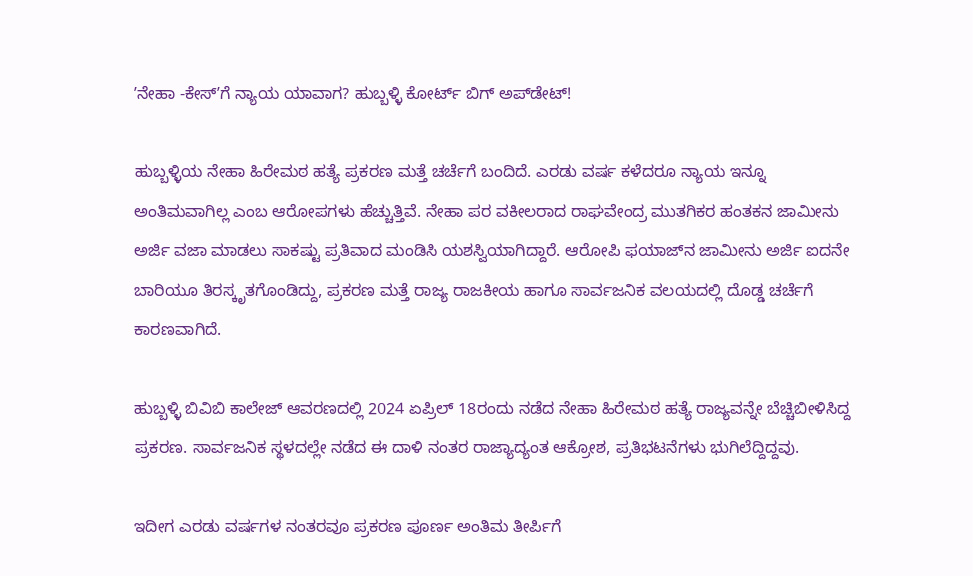ʼನೇಹಾ -ಕೇಸ್‌ʼಗೆ ನ್ಯಾಯ ಯಾವಾಗ? ಹುಬ್ಬಳ್ಳಿ ಕೋರ್ಟ್ ಬಿಗ್ ಅಪ್‌ಡೇಟ್!

ಹುಬ್ಬಳ್ಳಿಯ ನೇಹಾ ಹಿರೇಮಠ ಹತ್ಯೆ ಪ್ರಕರಣ ಮತ್ತೆ ಚರ್ಚೆಗೆ ಬಂದಿದೆ. ಎರಡು ವರ್ಷ ಕಳೆದರೂ ನ್ಯಾಯ ಇನ್ನೂ ಅಂತಿಮವಾಗಿಲ್ಲ ಎಂಬ ಆರೋಪಗಳು ಹೆಚ್ಚುತ್ತಿವೆ. ನೇಹಾ ಪರ ವಕೀಲರಾದ ರಾಘವೇಂದ್ರ ಮುತಗಿಕರ ಹಂತಕನ ಜಾಮೀನು ಅರ್ಜಿ ವಜಾ ಮಾಡಲು ಸಾಕಷ್ಟು ಪ್ರತಿವಾದ ಮಂಡಿಸಿ ಯಶಸ್ವಿಯಾಗಿದ್ದಾರೆ. ಆರೋಪಿ ಫಯಾಜ್‌ನ ಜಾಮೀನು ಅರ್ಜಿ ಐದನೇ ಬಾರಿಯೂ ತಿರಸ್ಕೃತಗೊಂಡಿದ್ದು, ಪ್ರಕರಣ ಮತ್ತೆ ರಾಜ್ಯ ರಾಜಕೀಯ ಹಾಗೂ ಸಾರ್ವಜನಿಕ ವಲಯದಲ್ಲಿ ದೊಡ್ಡ ಚರ್ಚೆಗೆ ಕಾರಣವಾಗಿದೆ.

ಹುಬ್ಬಳ್ಳಿ ಬಿವಿಬಿ ಕಾಲೇಜ್ ಆವರಣದಲ್ಲಿ 2024 ಏಪ್ರಿಲ್ 18ರಂದು ನಡೆದ ನೇಹಾ ಹಿರೇಮಠ ಹತ್ಯೆ ರಾಜ್ಯವನ್ನೇ ಬೆಚ್ಚಿಬೀಳಿಸಿದ್ದ ಪ್ರಕರಣ. ಸಾರ್ವಜನಿಕ ಸ್ಥಳದಲ್ಲೇ ನಡೆದ ಈ ದಾಳಿ ನಂತರ ರಾಜ್ಯಾದ್ಯಂತ ಆಕ್ರೋಶ, ಪ್ರತಿಭಟನೆಗಳು ಭುಗಿಲೆದ್ದಿದ್ದವು.

ಇದೀಗ ಎರಡು ವರ್ಷಗಳ ನಂತರವೂ ಪ್ರಕರಣ ಪೂರ್ಣ ಅಂತಿಮ ತೀರ್ಪಿಗೆ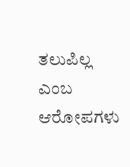ತಲುಪಿಲ್ಲ ಎಂಬ ಆರೋಪಗಳು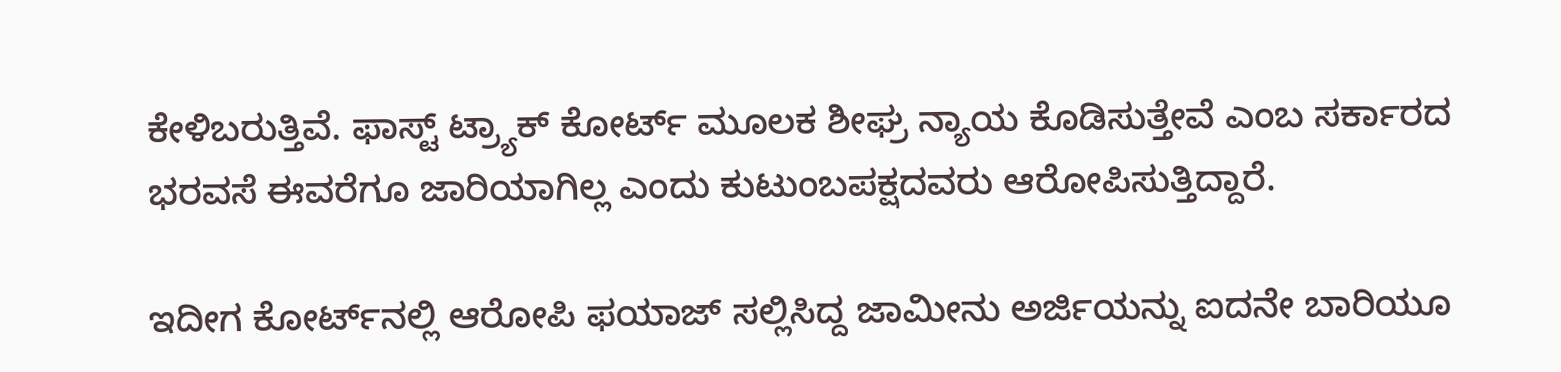ಕೇಳಿಬರುತ್ತಿವೆ. ಫಾಸ್ಟ್ ಟ್ರ್ಯಾಕ್ ಕೋರ್ಟ್ ಮೂಲಕ ಶೀಘ್ರ ನ್ಯಾಯ ಕೊಡಿಸುತ್ತೇವೆ ಎಂಬ ಸರ್ಕಾರದ ಭರವಸೆ ಈವರೆಗೂ ಜಾರಿಯಾಗಿಲ್ಲ ಎಂದು ಕುಟುಂಬಪಕ್ಷದವರು ಆರೋಪಿಸುತ್ತಿದ್ದಾರೆ.

ಇದೀಗ ಕೋರ್ಟ್‌ನಲ್ಲಿ ಆರೋಪಿ ಫಯಾಜ್ ಸಲ್ಲಿಸಿದ್ದ ಜಾಮೀನು ಅರ್ಜಿಯನ್ನು ಐದನೇ ಬಾರಿಯೂ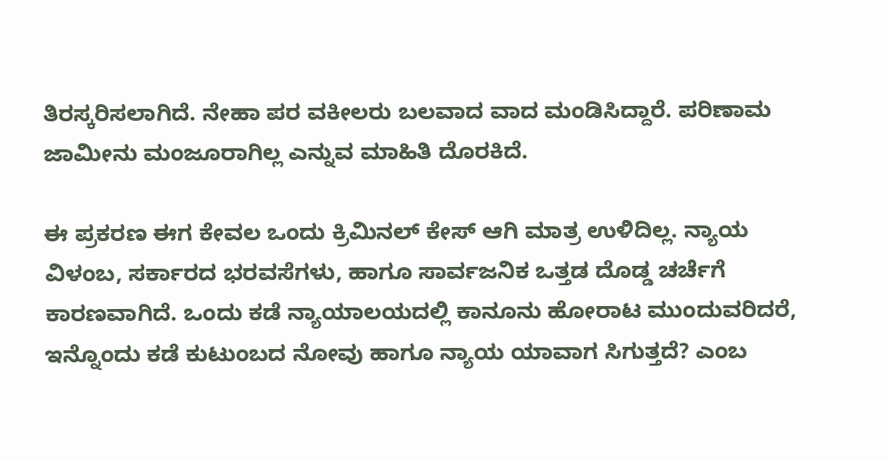ತಿರಸ್ಕರಿಸಲಾಗಿದೆ. ನೇಹಾ ಪರ ವಕೀಲರು ಬಲವಾದ ವಾದ ಮಂಡಿಸಿದ್ದಾರೆ. ಪರಿಣಾಮ ಜಾಮೀನು ಮಂಜೂರಾಗಿಲ್ಲ ಎನ್ನುವ ಮಾಹಿತಿ ದೊರಕಿದೆ.

ಈ ಪ್ರಕರಣ ಈಗ ಕೇವಲ ಒಂದು ಕ್ರಿಮಿನಲ್ ಕೇಸ್ ಆಗಿ ಮಾತ್ರ ಉಳಿದಿಲ್ಲ. ನ್ಯಾಯ ವಿಳಂಬ, ಸರ್ಕಾರದ ಭರವಸೆಗಳು, ಹಾಗೂ ಸಾರ್ವಜನಿಕ ಒತ್ತಡ ದೊಡ್ಡ ಚರ್ಚೆಗೆ ಕಾರಣವಾಗಿದೆ. ಒಂದು ಕಡೆ ನ್ಯಾಯಾಲಯದಲ್ಲಿ ಕಾನೂನು ಹೋರಾಟ ಮುಂದುವರಿದರೆ, ಇನ್ನೊಂದು ಕಡೆ ಕುಟುಂಬದ ನೋವು ಹಾಗೂ ನ್ಯಾಯ ಯಾವಾಗ ಸಿಗುತ್ತದೆ? ಎಂಬ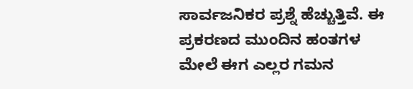ಸಾರ್ವಜನಿಕರ ಪ್ರಶ್ನೆ ಹೆಚ್ಚುತ್ತಿವೆ. ಈ ಪ್ರಕರಣದ ಮುಂದಿನ ಹಂತಗಳ ಮೇಲೆ ಈಗ ಎಲ್ಲರ ಗಮನ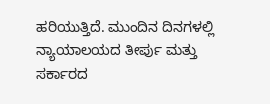ಹರಿಯುತ್ತಿದೆ. ಮುಂದಿನ ದಿನಗಳಲ್ಲಿ ನ್ಯಾಯಾಲಯದ ತೀರ್ಪು ಮತ್ತು ಸರ್ಕಾರದ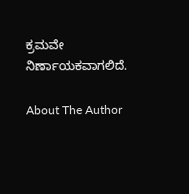ಕ್ರಮವೇ ನಿರ್ಣಾಯಕವಾಗಲಿದೆ.

About The Author